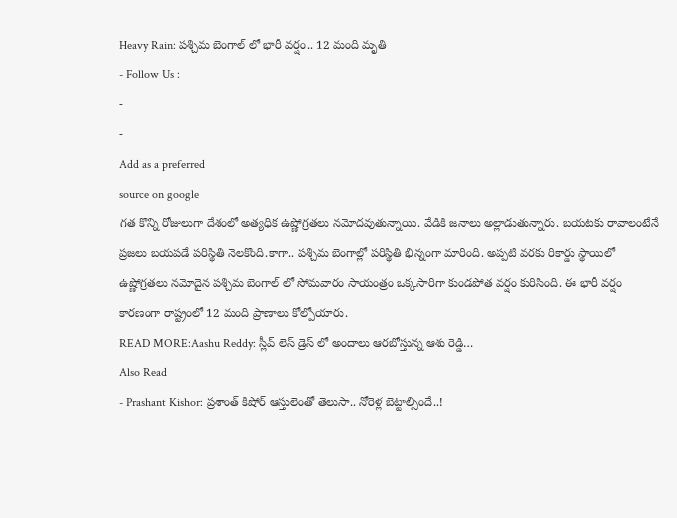Heavy Rain: పశ్చిమ బెంగాల్ లో భారీ వర్షం.. 12 మంది మృతి
- Follow Us :
-
-
Add as a preferred
source on google
గత కొన్ని రోజులుగా దేశంలో అత్యధిక ఉష్ణోగ్రతలు నమోదవుతున్నాయి. వేడికి జనాలు అల్లాడుతున్నారు. బయటకు రావాలంటేనే ప్రజలు బయపడే పరిస్థితి నెలకొంది.కాగా.. పశ్చిమ బెంగాల్లో పరిస్థితి భిన్నంగా మారింది. అప్పటి వరకు రికార్డు స్థాయిలో ఉష్ణోగ్రతలు నమోదైన పశ్చిమ బెంగాల్ లో సోమవారం సాయంత్రం ఒక్కసారిగా కుండపోత వర్షం కురిసింది. ఈ భారీ వర్షం కారణంగా రాష్ట్రంలో 12 మంది ప్రాణాలు కోల్పోయారు.
READ MORE:Aashu Reddy: స్లీవ్ లెస్ డ్రెస్ లో అందాలు ఆరబోస్తున్న ఆశు రెడ్డి…
Also Read
- Prashant Kishor: ప్రశాంత్ కిషోర్ ఆస్తులెంతో తెలుసా.. నోరెళ్ల బెట్టాల్సిందే..!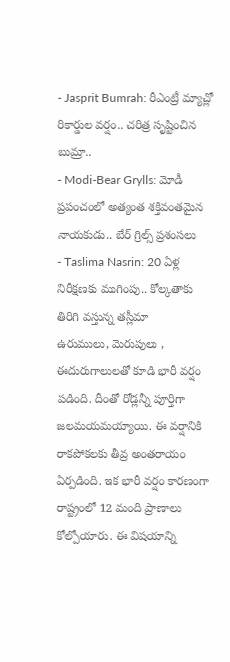- Jasprit Bumrah: రీఎంట్రీ మ్యాచ్లో రికార్డుల వర్షం.. చరిత్ర సృష్టించిన బుమ్రా..
- Modi-Bear Grylls: మోడీ ప్రపంచంలో అత్యంత శక్తివంతమైన నాయకుడు.. బేర్ గ్రిల్స్ ప్రశంసలు
- Taslima Nasrin: 20 ఏళ్ల నిరీక్షణకు ముగింపు.. కోల్కతాకు తిరిగి వస్తున్న తస్లీమా
ఉరుములు, మెరుపులు , ఈదురుగాలులతో కూడి భారీ వర్షం పడింది. దీంతో రోడ్లన్నీ పూర్తిగా జలమయమయ్యాయి. ఈ వర్షానికి రాకపోకలకు తీవ్ర అంతరాయం ఏర్పడింది. ఇక భారీ వర్షం కారణంగా రాష్ట్రంలో 12 మంది ప్రాణాలు కోల్పోయారు. ఈ విషయాన్ని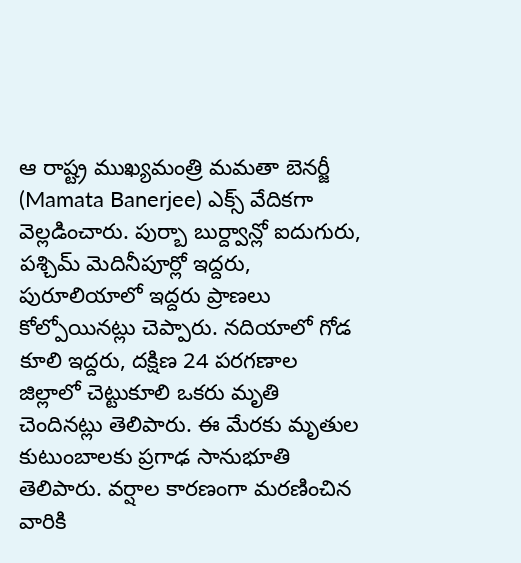ఆ రాష్ట్ర ముఖ్యమంత్రి మమతా బెనర్జీ (Mamata Banerjee) ఎక్స్ వేదికగా వెల్లడించారు. పుర్బా బుర్ద్వాన్లో ఐదుగురు, పశ్చిమ్ మెదినీపూర్లో ఇద్దరు, పురూలియాలో ఇద్దరు ప్రాణలు కోల్పోయినట్లు చెప్పారు. నదియాలో గోడ కూలి ఇద్దరు, దక్షిణ 24 పరగణాల జిల్లాలో చెట్టుకూలి ఒకరు మృతి చెందినట్లు తెలిపారు. ఈ మేరకు మృతుల కుటుంబాలకు ప్రగాఢ సానుభూతి తెలిపారు. వర్షాల కారణంగా మరణించిన వారికి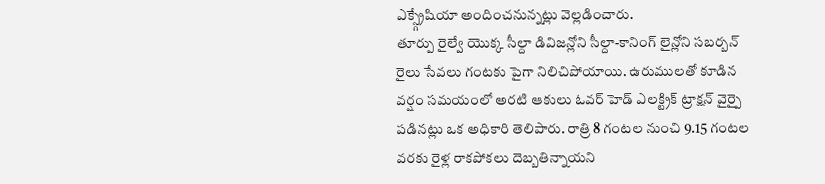ఎక్స్గ్రేషియా అందించనున్నట్లు వెల్లడించారు.
తూర్పు రైల్వే యొక్క సీల్దా డివిజన్లోని సీల్దా-కానింగ్ లైన్లోని సబర్బన్ రైలు సేవలు గంటకు పైగా నిలిచిపోయాయి. ఉరుములతో కూడిన వర్షం సమయంలో అరటి ఆకులు ఓవర్ హెడ్ ఎలక్ట్రిక్ ట్రాక్షన్ వైర్పై పడినట్లు ఒక అధికారి తెలిపారు. రాత్రి 8 గంటల నుంచి 9.15 గంటల వరకు రైళ్ల రాకపోకలు దెబ్బతిన్నాయని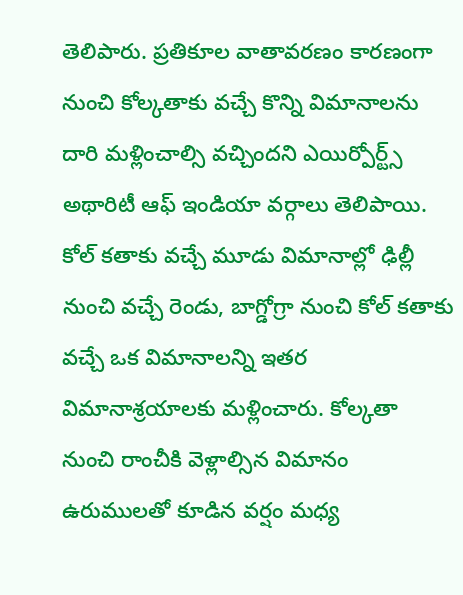తెలిపారు. ప్రతికూల వాతావరణం కారణంగా నుంచి కోల్కతాకు వచ్చే కొన్ని విమానాలను దారి మళ్లించాల్సి వచ్చిందని ఎయిర్పోర్ట్స్ అథారిటీ ఆఫ్ ఇండియా వర్గాలు తెలిపాయి. కోల్ కతాకు వచ్చే మూడు విమానాల్లో ఢిల్లీ నుంచి వచ్చే రెండు, బాగ్డోగ్రా నుంచి కోల్ కతాకు వచ్చే ఒక విమానాలన్ని ఇతర విమానాశ్రయాలకు మళ్లించారు. కోల్కతా నుంచి రాంచీకి వెళ్లాల్సిన విమానం ఉరుములతో కూడిన వర్షం మధ్య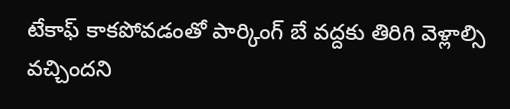టేకాఫ్ కాకపోవడంతో పార్కింగ్ బే వద్దకు తిరిగి వెళ్లాల్సి వచ్చిందని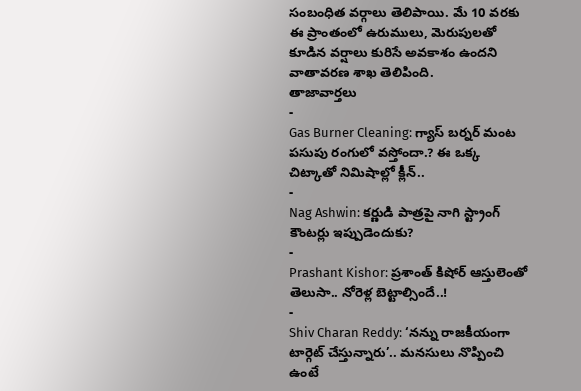సంబంధిత వర్గాలు తెలిపాయి. మే 10 వరకు ఈ ప్రాంతంలో ఉరుములు, మెరుపులతో కూడిన వర్షాలు కురిసే అవకాశం ఉందని వాతావరణ శాఖ తెలిపింది.
తాజావార్తలు
-
Gas Burner Cleaning: గ్యాస్ బర్నర్ మంట పసుపు రంగులో వస్తోందా.? ఈ ఒక్క చిట్కాతో నిమిషాల్లో క్లీన్..
-
Nag Ashwin: కర్ణుడి పాత్రపై నాగి స్ట్రాంగ్ కౌంటర్లు ఇప్పుడెందుకు?
-
Prashant Kishor: ప్రశాంత్ కిషోర్ ఆస్తులెంతో తెలుసా.. నోరెళ్ల బెట్టాల్సిందే..!
-
Shiv Charan Reddy: ‘నన్ను రాజకీయంగా టార్గెట్ చేస్తున్నారు’.. మనసులు నొప్పించి ఉంటే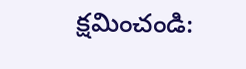క్షమించండి: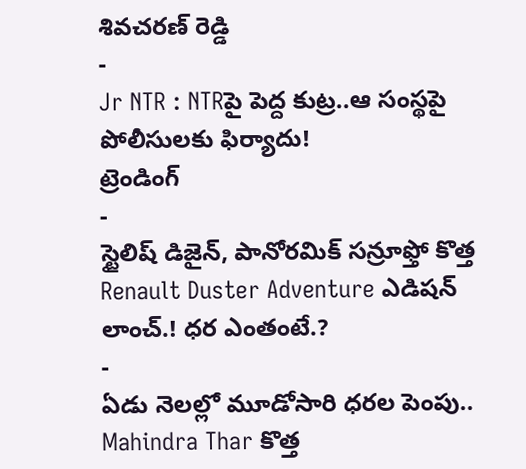శివచరణ్ రెడ్డి
-
Jr NTR : NTRపై పెద్ద కుట్ర..ఆ సంస్థపై పోలీసులకు ఫిర్యాదు!
ట్రెండింగ్
-
స్టైలిష్ డిజైన్, పానోరమిక్ సన్రూఫ్తో కొత్త Renault Duster Adventure ఎడిషన్ లాంచ్.! ధర ఎంతంటే.?
-
ఏడు నెలల్లో మూడోసారి ధరల పెంపు.. Mahindra Thar కొత్త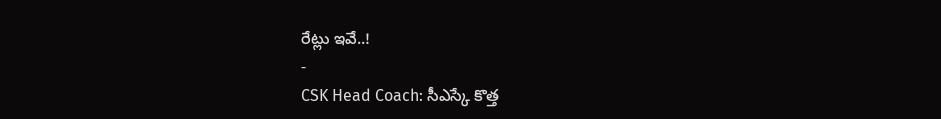రేట్లు ఇవే..!
-
CSK Head Coach: సీఎస్కే కొత్త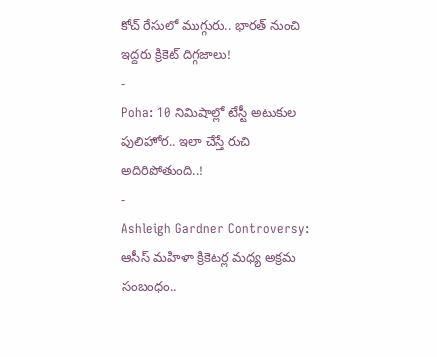కోచ్ రేసులో ముగ్గురు.. భారత్ నుంచి ఇద్దరు క్రికెట్ దిగ్గజాలు!
-
Poha: 10 నిమిషాల్లో టేస్టీ అటుకుల పులిహోర.. ఇలా చేస్తే రుచి అదిరిపోతుంది..!
-
Ashleigh Gardner Controversy: ఆసీస్ మహిళా క్రికెటర్ల మధ్య అక్రమ సంబంధం..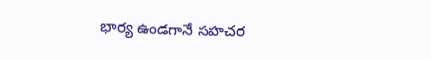భార్య ఉండగానే సహచర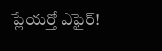ప్లేయర్తో ఎఫైర్!